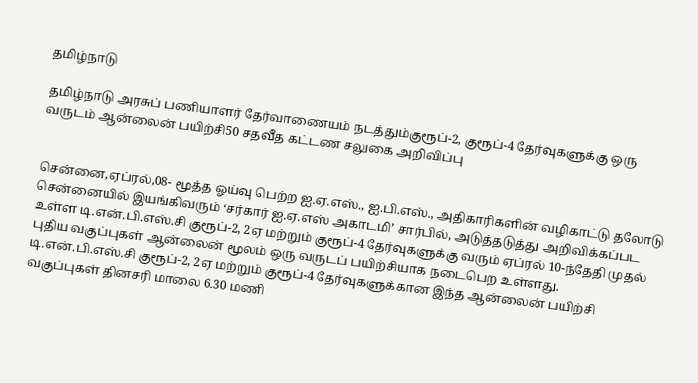தமிழ்நாடு

தமிழ்நாடு அரசுப் பணியாளர் தேர்வாணையம் நடத்தும்குரூப்-2, குரூப்-4 தேர்வுகளுக்கு ஒரு வருடம் ஆன்லைன் பயிற்சி50 சதவீத கட்டண சலுகை அறிவிப்பு


சென்னை,ஏப்ரல்,08- மூத்த ஓய்வு பெற்ற ஐ.ஏ.எஸ்., ஐ.பி.எஸ்., அதிகாரிகளின் வழிகாட்டு தலோடு சென்னையில் இயங்கிவரும் ‘சர்கார் ஐ.ஏ.எஸ் அகாடமி’ சார்பில், அடுத்தடுத்து அறிவிக்கப்பட உள்ள டி.என்.பி.எஸ்.சி குரூப்-2, 2ஏ மற்றும் குரூப்-4 தேர்வுகளுக்கு வரும் ஏப்ரல் 10-ந்தேதி முதல் புதிய வகுப்புகள் ஆன்லைன் மூலம் ஒரு வருடப் பயிற்சியாக நடைபெற உள்ளது.
டி.என்.பி.எஸ்.சி குரூப்-2, 2ஏ மற்றும் குரூப்-4 தேர்வுகளுக்கான இந்த ஆன்லைன் பயிற்சி வகுப்புகள் தினசரி மாலை 6.30 மணி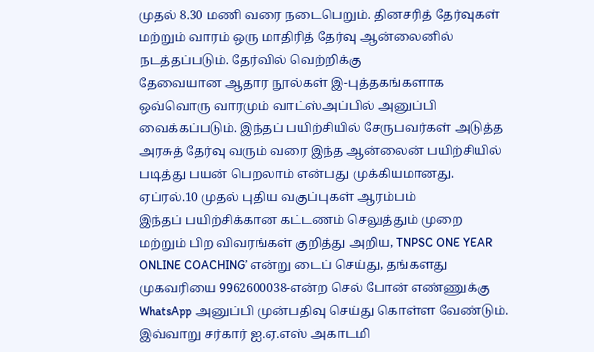முதல் 8.30 மணி வரை நடைபெறும். தினசரித் தேர்வுகள் மற்றும் வாரம் ஒரு மாதிரித் தேர்வு ஆன்லைனில் நடத்தப்படும். தேர்வில் வெற்றிக்கு
தேவையான ஆதார நூல்கள் இ-புத்தகங்களாக ஒவ்வொரு வாரமும் வாட்ஸ்அப்பில் அனுப்பி வைக்கப்படும். இந்தப் பயிற்சியில் சேருபவர்கள் அடுத்த அரசுத் தேர்வு வரும் வரை இந்த ஆன்லைன் பயிற்சியில் படித்து பயன் பெறலாம் என்பது முக்கியமானது.
ஏப்ரல்.10 முதல் புதிய வகுப்புகள் ஆரம்பம்
இந்தப் பயிற்சிக்கான கட்டணம் செலுத்தும் முறை மற்றும் பிற விவரங்கள் குறித்து அறிய, TNPSC ONE YEAR ONLINE COACHING’ என்று டைப் செய்து, தங்களது முகவரியை 9962600038-என்ற செல் போன் எண்ணுக்கு WhatsApp அனுப்பி முன்பதிவு செய்து கொள்ள வேண்டும். இவ்வாறு சர்கார் ஐ.ஏ.எஸ் அகாடமி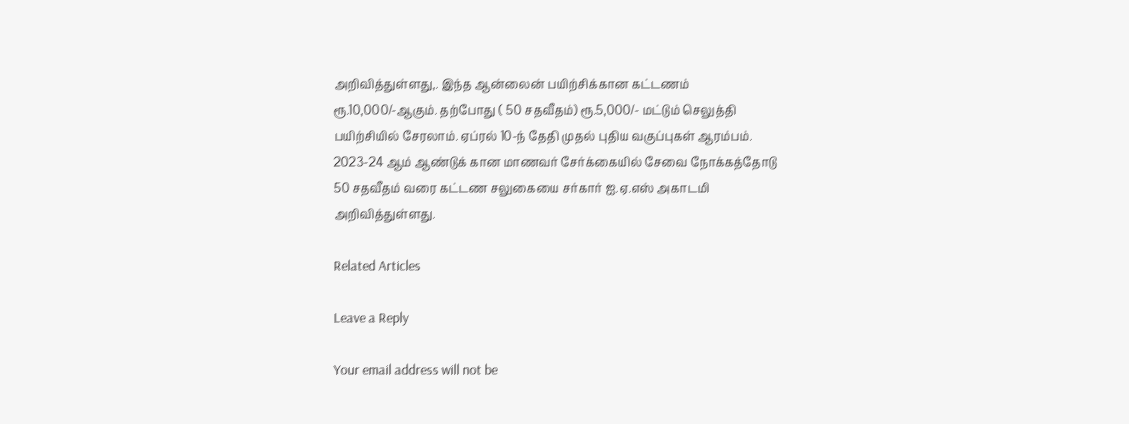அறிவித்துள்ளது,. இந்த ஆன்லைன் பயிற்சிக்கான கட்டணம் ரூ.10,000/-ஆகும். தற்போது ( 50 சதவீதம்) ரூ.5,000/- மட்டும் செலுத்தி பயிற்சியில் சேரலாம். ஏப்ரல் 10-ந் தேதி முதல் புதிய வகுப்புகள் ஆரம்பம்.
2023-24 ஆம் ஆண்டுக் கான மாணவர் சேர்க்கையில் சேவை நோக்கத்தோடு 50 சதவீதம் வரை கட்டண சலுகையை சர்கார் ஐ.ஏ.எஸ் அகாடமி அறிவித்துள்ளது.

Related Articles

Leave a Reply

Your email address will not be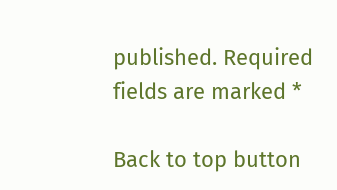published. Required fields are marked *

Back to top button